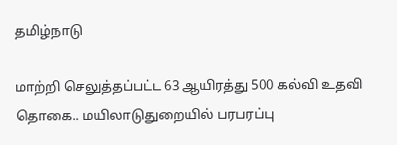தமிழ்நாடு

மாற்றி செலுத்தப்பட்ட 63 ஆயிரத்து 500 கல்வி உதவி தொகை.. மயிலாடுதுறையில் பரபரப்பு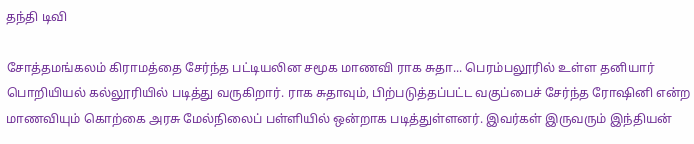தந்தி டிவி

சோத்தமங்கலம் கிராமத்தை சேர்ந்த பட்டியலின சமூக மாணவி ராக சுதா... பெரம்பலூரில் உள்ள தனியார் பொறியியல் கல்லூரியில் படித்து வருகிறார். ராக சுதாவும், பிற்படுத்தப்பட்ட வகுப்பைச் சேர்ந்த ரோஷினி என்ற மாணவியும் கொற்கை அரசு மேல்நிலைப் பள்ளியில் ஒன்றாக படித்துள்ளனர். இவர்கள் இருவரும் இந்தியன்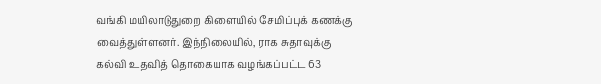வங்கி மயிலாடுதுறை கிளையில் சேமிப்புக் கணக்கு வைத்துள்ளனர். இந்நிலையில், ராக சுதாவுக்கு கல்வி உதவித் தொகையாக வழங்கப்பட்ட 63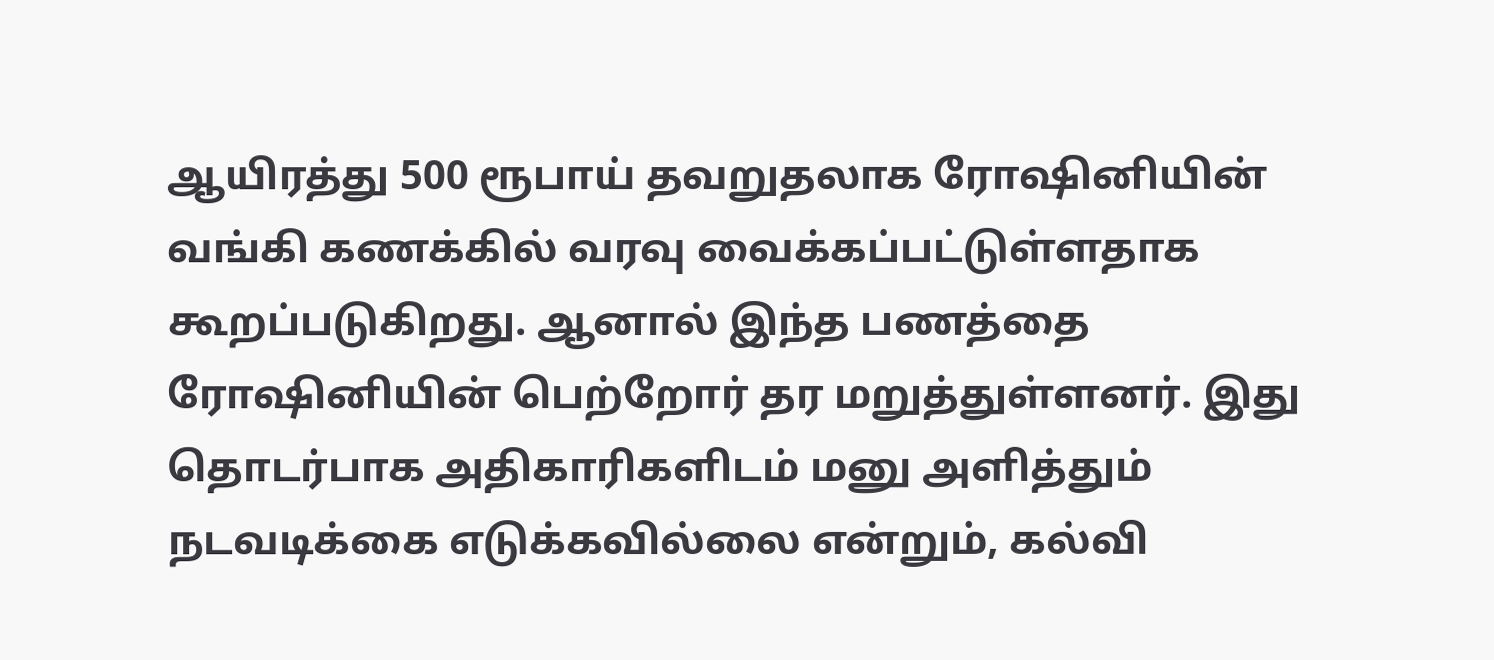ஆயிரத்து 500 ரூபாய் தவறுதலாக ரோஷினியின் வங்கி கணக்கில் வரவு வைக்கப்பட்டுள்ளதாக கூறப்படுகிறது. ஆனால் இந்த பணத்தை ரோஷினியின் பெற்றோர் தர மறுத்துள்ளனர். இது தொடர்பாக அதிகாரிகளிடம் மனு அளித்தும் நடவடிக்கை எடுக்கவில்லை என்றும், கல்வி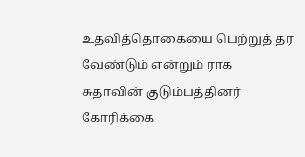உதவித்தொகையை பெற்றுத் தர வேண்டும் என்றும் ராக சுதாவின் குடும்பத்தினர் கோரிக்கை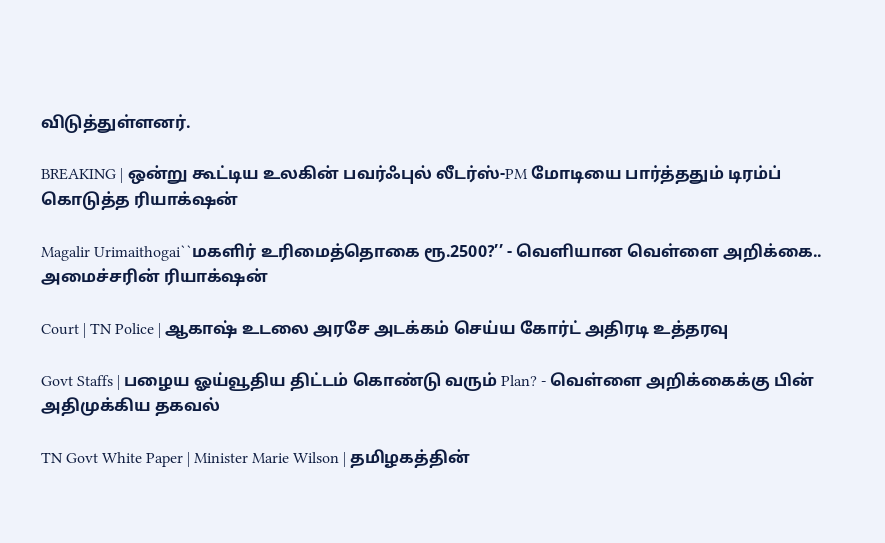விடுத்துள்ளனர்.

BREAKING | ஒன்று கூட்டிய உலகின் பவர்ஃபுல் லீடர்ஸ்-PM மோடியை பார்த்ததும் டிரம்ப் கொடுத்த ரியாக்‌ஷன்

Magalir Urimaithogai``மகளிர் உரிமைத்தொகை ரூ.2500?’’ - வெளியான வெள்ளை அறிக்கை.. அமைச்சரின் ரியாக்‌ஷன்

Court | TN Police | ஆகாஷ் உடலை அரசே அடக்கம் செய்ய கோர்ட் அதிரடி உத்தரவு

Govt Staffs | பழைய ஓய்வூதிய திட்டம் கொண்டு வரும் Plan? - வெள்ளை அறிக்கைக்கு பின் அதிமுக்கிய தகவல்

TN Govt White Paper | Minister Marie Wilson | தமிழகத்தின்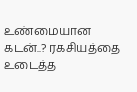உண்மையான கடன்..? ரகசியத்தை உடைத்த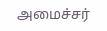அமைச்சர்